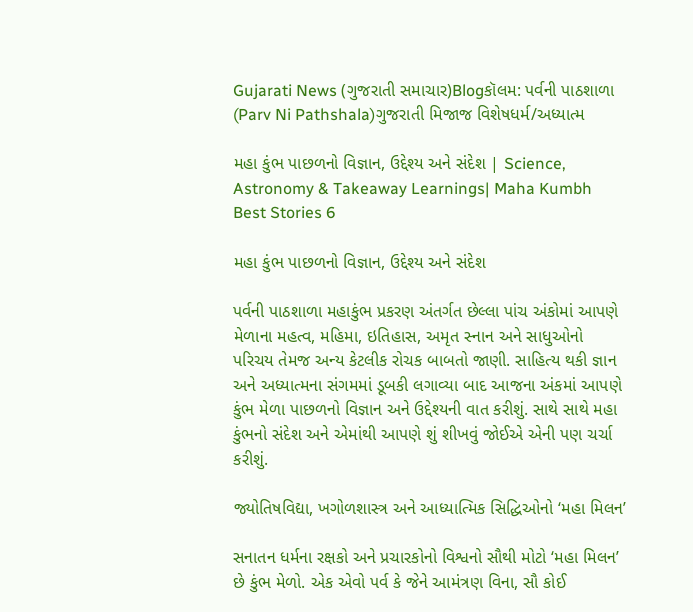Gujarati News (ગુજરાતી સમાચાર)Blogકૉલમ: પર્વની પાઠશાળા (Parv Ni Pathshala)ગુજરાતી મિજાજ વિશેષધર્મ/અધ્યાત્મ

મહા કુંભ પાછળનો વિજ્ઞાન, ઉદ્દેશ્ય અને સંદેશ | Science, Astronomy & Takeaway Learnings| Maha Kumbh Best Stories 6

મહા કુંભ પાછળનો વિજ્ઞાન, ઉદ્દેશ્ય અને સંદેશ

પર્વની પાઠશાળા મહાકુંભ પ્રકરણ અંતર્ગત છેલ્લા પાંચ અંકોમાં આપણે મેળાના મહત્વ, મહિમા, ઇતિહાસ, અમૃત સ્નાન અને સાધુઓનો પરિચય તેમજ અન્ય કેટલીક રોચક બાબતો જાણી. સાહિત્ય થકી જ્ઞાન અને અધ્યાત્મના સંગમમાં ડૂબકી લગાવ્યા બાદ આજના અંકમાં આપણે કુંભ મેળા પાછળનો વિજ્ઞાન અને ઉદ્દેશ્યની વાત કરીશું. સાથે સાથે મહા કુંભનો સંદેશ અને એમાંથી આપણે શું શીખવું જોઈએ એની પણ ચર્ચા કરીશું.

જ્યોતિષવિદ્યા, ખગોળશાસ્ત્ર અને આધ્યાત્મિક સિદ્ધિઓનો ‘મહા મિલન’

સનાતન ધર્મના રક્ષકો અને પ્રચારકોનો વિશ્વનો સૌથી મોટો ‘મહા મિલન’ છે કુંભ મેળો. એક એવો પર્વ કે જેને આમંત્રણ વિના, સૌ કોઈ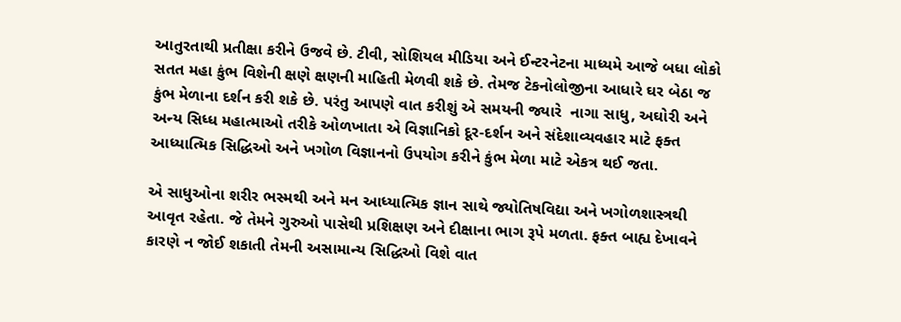આતુરતાથી પ્રતીક્ષા કરીને ઉજવે છે. ટીવી, સોશિયલ મીડિયા અને ઈન્ટરનેટના માધ્યમે આજે બધા લોકો સતત મહા કુંભ વિશેની ક્ષણે ક્ષણની માહિતી મેળવી શકે છે. તેમજ ટેકનોલોજીના આધારે ઘર બેઠા જ કુંભ મેળાના દર્શન કરી શકે છે. પરંતુ આપણે વાત કરીશું એ સમયની જ્યારે  નાગા સાધુ, અઘોરી અને અન્ય સિધ્ધ મહાત્માઓ તરીકે ઓળખાતા એ વિજ્ઞાનિકો દૂર-દર્શન અને સંદેશાવ્યવહાર માટે ફક્ત આધ્યાત્મિક સિદ્ધિઓ અને ખગોળ વિજ્ઞાનનો ઉપયોગ કરીને કુંભ મેળા માટે એકત્ર થઈ જતા.

એ સાધુઓના શરીર ભસ્મથી અને મન આધ્યાત્મિક જ્ઞાન સાથે જ્યોતિષવિદ્યા અને ખગોળશાસ્ત્રથી આવૃત રહેતા. જે તેમને ગુરુઓ પાસેથી પ્રશિક્ષણ અને દીક્ષાના ભાગ રૂપે મળતા. ફક્ત બાહ્ય દેખાવને કારણે ન જોઈ શકાતી તેમની અસામાન્ય સિદ્ધિઓ વિશે વાત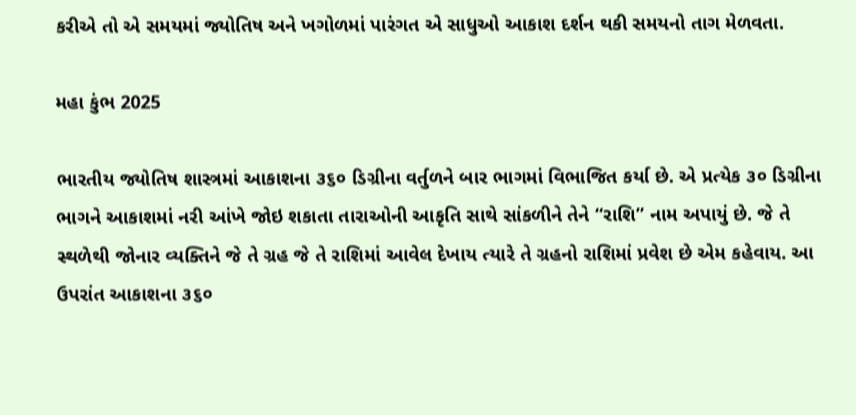કરીએ તો એ સમયમાં જ્યોતિષ અને ખગોળમાં પારંગત એ સાધુઓ આકાશ દર્શન થકી સમયનો તાગ મેળવતા.

મહા કુંભ 2025

ભારતીય જ્યોતિષ શાસ્ત્રમાં આકાશના ૩૬૦ ડિગ્રીના વર્તુળને બાર ભાગમાં વિભાજિત કર્યા છે. એ પ્રત્યેક ૩૦ ડિગ્રીના ભાગને આકાશમાં નરી આંખે જોઇ શકાતા તારાઓની આકૃતિ સાથે સાંકળીને તેને “રાશિ” નામ અપાયું છે. જે તે સ્થળેથી જોનાર વ્યક્તિને જે તે ગ્રહ જે તે રાશિમાં આવેલ દેખાય ત્યારે તે ગ્રહનો રાશિમાં પ્રવેશ છે એમ કહેવાય. આ ઉપરાંત આકાશના ૩૬૦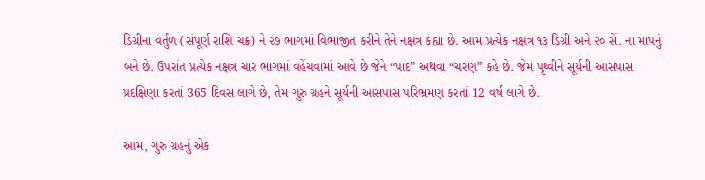ડિગ્રીના વર્તુળ (સંપૂર્ણ રાશિ ચક્ર) ને ૨૭ ભાગમાં વિભાજીત કરીને તેને નક્ષત્ર કહ્યા છે. આમ પ્રત્યેક નક્ષત્ર ૧૩ ડિગ્રી અને ૨૦ સેં. ના માપનું બને છે. ઉપરાંત પ્રત્યેક નક્ષત્ર ચાર ભાગમાં વહેંચવામાં આવે છે જેને “પાદ” અથવા “ચરણ” કહે છે. જેમ પૃથ્વીને સૂર્યની આસપાસ પ્રદક્ષિણા કરતાં 365 દિવસ લાગે છે, તેમ ગુરુ ગ્રહને સૂર્યની આસપાસ પરિભ્રમણ કરતાં 12 વર્ષ લાગે છે.

આમ, ગુરુ ગ્રહનું એક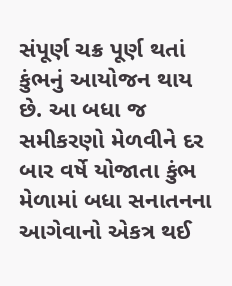સંપૂર્ણ ચક્ર પૂર્ણ થતાં કુંભનું આયોજન થાય છે. આ બધા જ સમીકરણો મેળવીને દર બાર વર્ષે યોજાતા કુંભ મેળામાં બધા સનાતનના આગેવાનો એકત્ર થઈ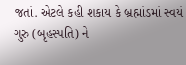જતાં. એટલે કહી શકાય કે બ્રહ્માંડમાં સ્વયં ગુરુ (બૃહસ્પતિ) ને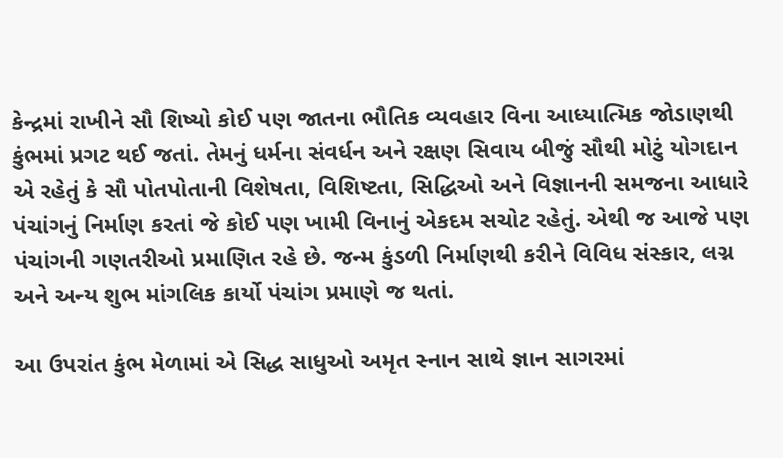કેન્દ્રમાં રાખીને સૌ શિષ્યો કોઈ પણ જાતના ભૌતિક વ્યવહાર વિના આધ્યાત્મિક જોડાણથી કુંભમાં પ્રગટ થઈ જતાં. તેમનું ધર્મના સંવર્ધન અને રક્ષણ સિવાય બીજું સૌથી મોટું યોગદાન એ રહેતું કે સૌ પોતપોતાની વિશેષતા, વિશિષ્ટતા, સિદ્ધિઓ અને વિજ્ઞાનની સમજના આધારે પંચાંગનું નિર્માણ કરતાં જે કોઈ પણ ખામી વિનાનું એકદમ સચોટ રહેતું. એથી જ આજે પણ પંચાંગની ગણતરીઓ પ્રમાણિત રહે છે. જન્મ કુંડળી નિર્માણથી કરીને વિવિધ સંસ્કાર, લગ્ન અને અન્ય શુભ માંગલિક કાર્યો પંચાંગ પ્રમાણે જ થતાં.

આ ઉપરાંત કુંભ મેળામાં એ સિદ્ધ સાધુઓ અમૃત સ્નાન સાથે જ્ઞાન સાગરમાં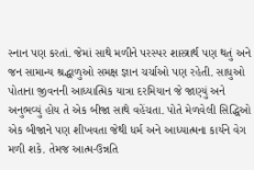સ્નાન પણ કરતાં. જેમાં સાથે મળીને પરસ્પર શાસ્ત્રાર્થ પણ થતું અને જન સામાન્ય શ્રદ્ધાળુઓ સમક્ષ જ્ઞાન ચર્ચાઓ પણ રહેતી. સાધુઓ પોતાના જીવનની આધ્યાત્મિક યાત્રા દરમિયાન જે જાણ્યું અને અનુભવ્યું હોય તે એક બીજા સાથે વહેંચતા. પોતે મેળવેલી સિદ્ધિઓ એક બીજાને પણ શીખવતા જેથી ધર્મ અને આધ્યાત્મના કાર્યને વેગ મળી શકે. તેમજ આત્મ-ઉન્નતિ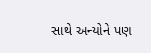સાથે અન્યોને પણ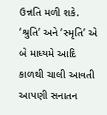ઉન્નતિ મળી શકે. ‘શ્રુતિ’ અને ‘સ્મૃતિ’ એ બે માધ્યમે આદિ કાળથી ચાલી આવતી આપણી સનાતન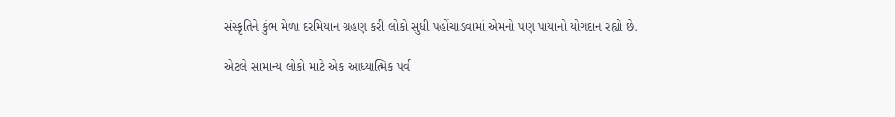સંસ્કૃતિને કુંભ મેળા દરમિયાન ગ્રહણ કરી લોકો સુધી પહોંચાડવામાં એમનો પણ પાયાનો યોગદાન રહ્યો છે.

એટલે સામાન્ય લોકો માટે એક આધ્યાત્મિક પર્વ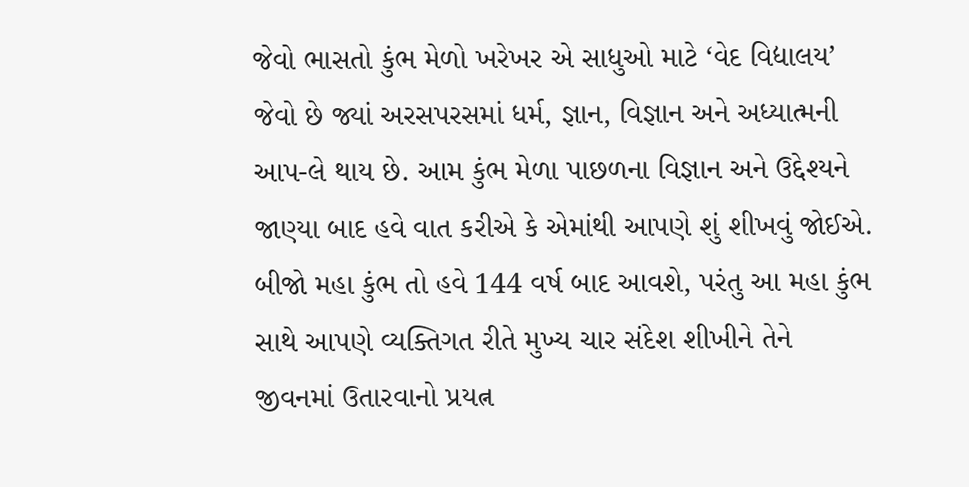જેવો ભાસતો કુંભ મેળો ખરેખર એ સાધુઓ માટે ‘વેદ વિદ્યાલય’ જેવો છે જ્યાં અરસપરસમાં ધર્મ, જ્ઞાન, વિજ્ઞાન અને અધ્યાત્મની આપ-લે થાય છે. આમ કુંભ મેળા પાછળના વિજ્ઞાન અને ઉદ્દેશ્યને જાણ્યા બાદ હવે વાત કરીએ કે એમાંથી આપણે શું શીખવું જોઈએ. બીજો મહા કુંભ તો હવે 144 વર્ષ બાદ આવશે, પરંતુ આ મહા કુંભ સાથે આપણે વ્યક્તિગત રીતે મુખ્ય ચાર સંદેશ શીખીને તેને જીવનમાં ઉતારવાનો પ્રયત્ન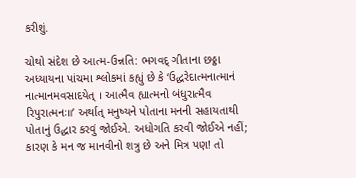કરીશું.

ચોથો સંદેશ છે આત્મ-ઉન્નતિ: ભગવદ્ ગીતાના છઠ્ઠા અધ્યાયના પાંચમા શ્લોકમાં કહ્યું છે કે ‘ઉદ્ધરેદાત્મનાત્માનં નાત્માનમવસાદયેત્ । આત્મૈવ હ્યાત્મનો બંધુરાત્મૈવ રિપુરાત્મનઃ॥’ અર્થાત્ મનુષ્યને પોતાના મનની સહાયતાથી પોતાનું ઉદ્ધાર કરવું જોઈએ. અધોગતિ કરવી જોઈએ નહીં; કારણ કે મન જ માનવીનો શત્રુ છે અને મિત્ર પણ! તો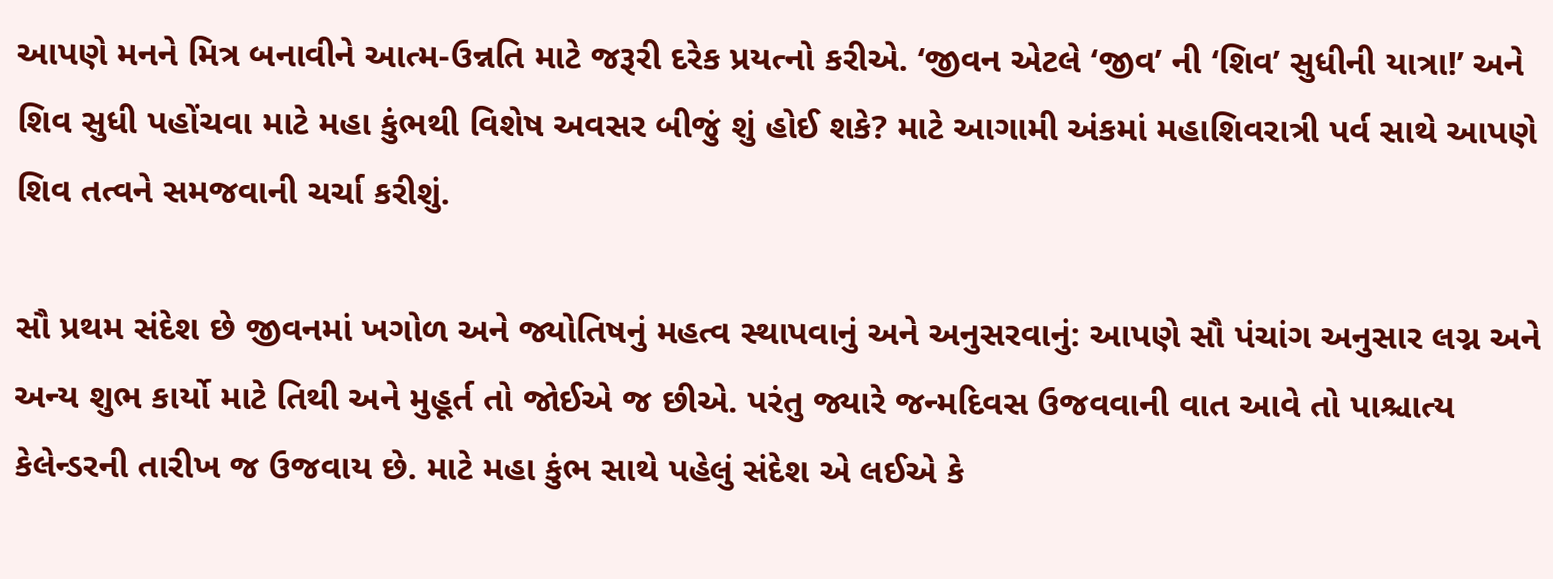આપણે મનને મિત્ર બનાવીને આત્મ-ઉન્નતિ માટે જરૂરી દરેક પ્રયત્નો કરીએ. ‘જીવન એટલે ‘જીવ’ ની ‘શિવ’ સુધીની યાત્રા!’ અને શિવ સુધી પહોંચવા માટે મહા કુંભથી વિશેષ અવસર બીજું શું હોઈ શકે? માટે આગામી અંકમાં મહાશિવરાત્રી પર્વ સાથે આપણે શિવ તત્વને સમજવાની ચર્ચા કરીશું.

સૌ પ્રથમ સંદેશ છે જીવનમાં ખગોળ અને જ્યોતિષનું મહત્વ સ્થાપવાનું અને અનુસરવાનું: આપણે સૌ પંચાંગ અનુસાર લગ્ન અને અન્ય શુભ કાર્યો માટે તિથી અને મુહૂર્ત તો જોઈએ જ છીએ. પરંતુ જ્યારે જન્મદિવસ ઉજવવાની વાત આવે તો પાશ્ચાત્ય કેલેન્ડરની તારીખ જ ઉજવાય છે. માટે મહા કુંભ સાથે પહેલું સંદેશ એ લઈએ કે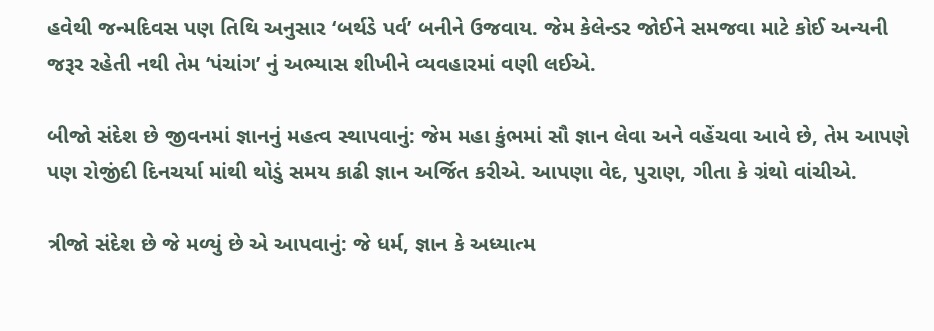હવેથી જન્મદિવસ પણ તિથિ અનુસાર ‘બર્થડે પર્વ’ બનીને ઉજવાય. જેમ કેલેન્ડર જોઈને સમજવા માટે કોઈ અન્યની જરૂર રહેતી નથી તેમ ‘પંચાંગ’ નું અભ્યાસ શીખીને વ્યવહારમાં વણી લઈએ.

બીજો સંદેશ છે જીવનમાં જ્ઞાનનું મહત્વ સ્થાપવાનું: જેમ મહા કુંભમાં સૌ જ્ઞાન લેવા અને વહેંચવા આવે છે, તેમ આપણે પણ રોજીંદી દિનચર્યા માંથી થોડું સમય કાઢી જ્ઞાન અર્જિત કરીએ. આપણા વેદ, પુરાણ, ગીતા કે ગ્રંથો વાંચીએ.

ત્રીજો સંદેશ છે જે મળ્યું છે એ આપવાનું: જે ધર્મ, જ્ઞાન કે અધ્યાત્મ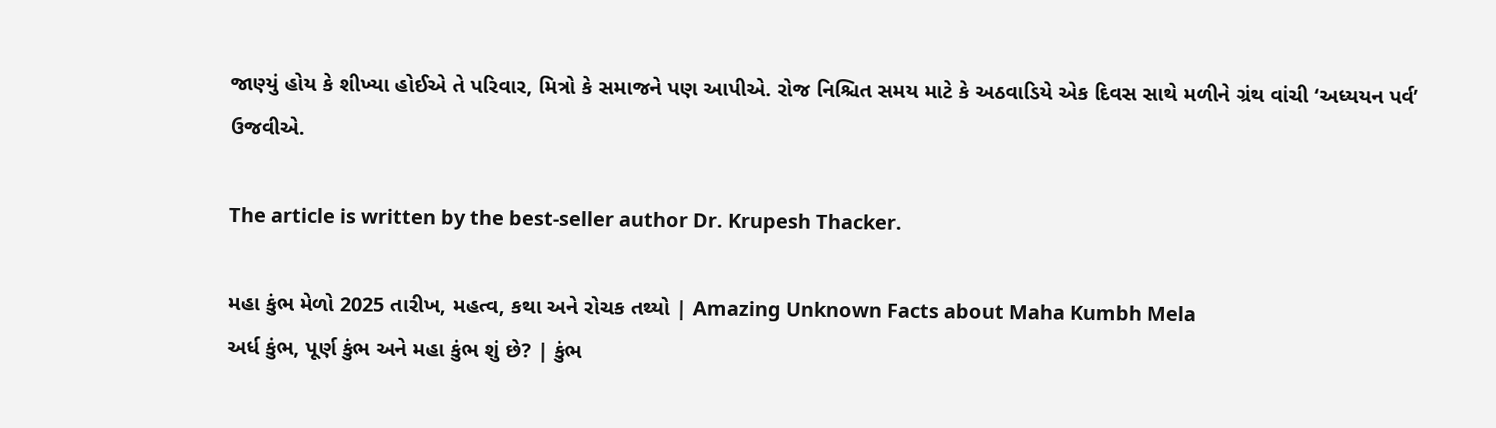જાણ્યું હોય કે શીખ્યા હોઈએ તે પરિવાર, મિત્રો કે સમાજને પણ આપીએ. રોજ નિશ્ચિત સમય માટે કે અઠવાડિયે એક દિવસ સાથે મળીને ગ્રંથ વાંચી ‘અધ્યયન પર્વ’ ઉજવીએ.

The article is written by the best-seller author Dr. Krupesh Thacker.

મહા કુંભ મેળો 2025 તારીખ, મહત્વ, કથા અને રોચક તથ્યો | Amazing Unknown Facts about Maha Kumbh Mela
અર્ધ કુંભ, પૂર્ણ કુંભ અને મહા કુંભ શું છે? | કુંભ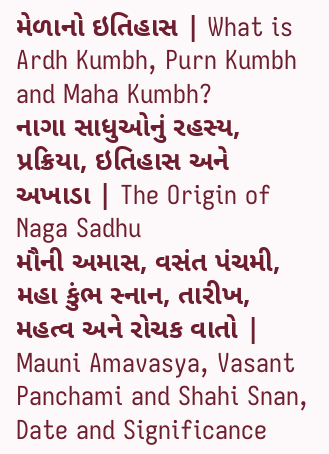મેળાનો ઇતિહાસ | What is Ardh Kumbh, Purn Kumbh and Maha Kumbh?
નાગા સાધુઓનું રહસ્ય, પ્રક્રિયા, ઇતિહાસ અને અખાડા | The Origin of Naga Sadhu
મૌની અમાસ, વસંત પંચમી, મહા કુંભ સ્નાન, તારીખ, મહત્વ અને રોચક વાતો | Mauni Amavasya, Vasant Panchami and Shahi Snan, Date and Significance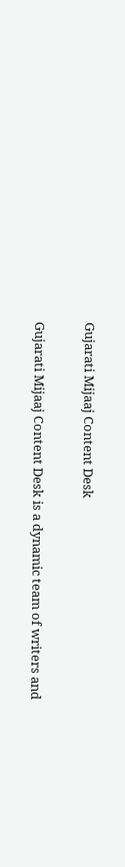Gujarati Mijaaj Content Desk

Gujarati Mijaaj Content Desk is a dynamic team of writers and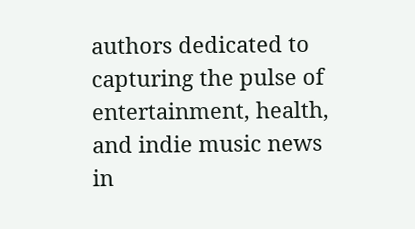authors dedicated to capturing the pulse of entertainment, health, and indie music news in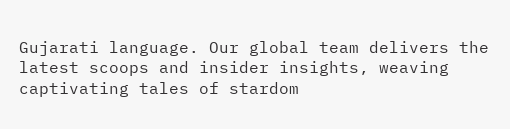Gujarati language. Our global team delivers the latest scoops and insider insights, weaving captivating tales of stardom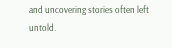and uncovering stories often left untold.